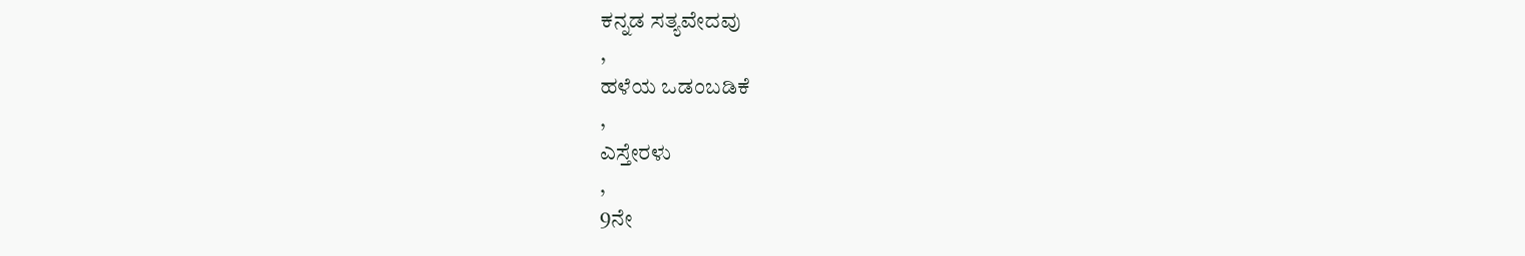ಕನ್ನಡ ಸತ್ಯವೇದವು
,
ಹಳೆಯ ಒಡಂಬಡಿಕೆ
,
ಎಸ್ತೇರಳು
,
9ನೇ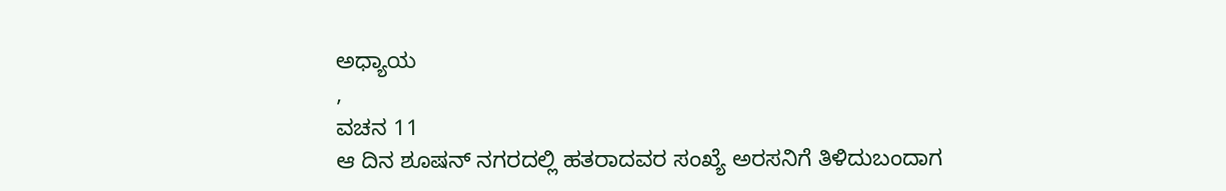ಅಧ್ಯಾಯ
,
ವಚನ 11
ಆ ದಿನ ಶೂಷನ್ ನಗರದಲ್ಲಿ ಹತರಾದವರ ಸಂಖ್ಯೆ ಅರಸನಿಗೆ ತಿಳಿದುಬಂದಾಗ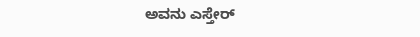ಅವನು ಎಸ್ತೇರ್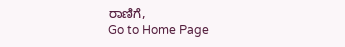ರಾಣಿಗೆ,
Go to Home Page